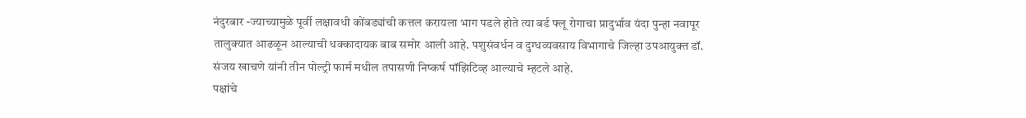नंदुरबार -ज्याच्यामुळे पूर्वी लक्षावधी कोंबड्यांची कत्तल करायला भाग पडले होते त्या बर्ड फ्लू रोगाचा प्रादुर्भाव यंदा पुन्हा नवापूर तालुक्यात आढळून आल्याची धक्कादायक बाब समोर आली आहे. पशुसंवर्धन व दुग्धव्यवसाय विभागाचे जिल्हा उपआयुक्त डॉ. संजय खाचणे यांनी तीन पोल्ट्री फार्म मधील तपासणी निष्कर्ष पॉझिटिव्ह आल्याचे म्हटले आहे.
पक्षांचे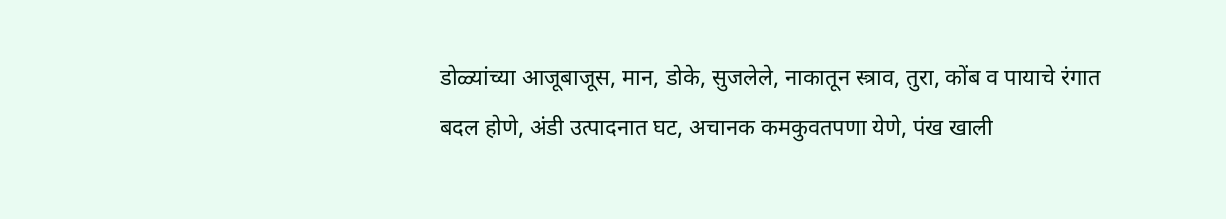डोळ्यांच्या आजूबाजूस, मान, डोके, सुजलेले, नाकातून स्त्राव, तुरा, कोंब व पायाचे रंगात बदल होणे, अंडी उत्पादनात घट, अचानक कमकुवतपणा येणे, पंख खाली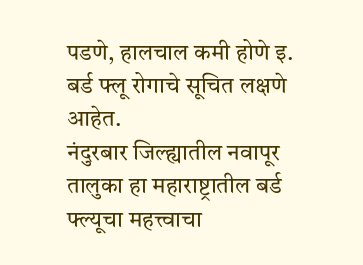पडणे, हालचाल कमी होणे इ. बर्ड फ्लू रोगाचे सूचित लक्षणे आहेत.
नंदुरबार जिल्ह्यातील नवापूर तालुका हा महाराष्ट्रातील बर्ड फ्ल्यूचा महत्त्वाचा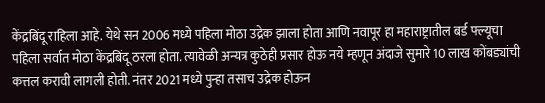केंद्रबिंदू राहिला आहे. येथे सन 2006 मध्ये पहिला मोठा उद्रेक झाला होता आणि नवापूर हा महाराष्ट्रातील बर्ड फ्ल्यूचा पहिला सर्वात मोठा केंद्रबिंदू ठरला होता. त्यावेळी अन्यत्र कुठेही प्रसार होऊ नये म्हणून अंदाजे सुमारे 10 लाख कोंबड्यांची कत्तल करावी लागली होती. नंतर 2021 मध्ये पुन्हा तसाच उद्रेक होऊन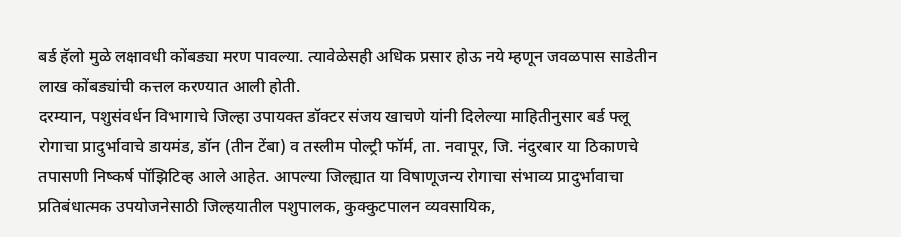बर्ड हॅलो मुळे लक्षावधी कोंबड्या मरण पावल्या. त्यावेळेसही अधिक प्रसार होऊ नये म्हणून जवळपास साडेतीन लाख कोंबड्यांची कत्तल करण्यात आली होती.
दरम्यान, पशुसंवर्धन विभागाचे जिल्हा उपायक्त डॉक्टर संजय खाचणे यांनी दिलेल्या माहितीनुसार बर्ड फ्लू रोगाचा प्रादुर्भावाचे डायमंड, डॉन (तीन टेंबा) व तस्लीम पोल्ट्री फॉर्म, ता. नवापूर, जि. नंदुरबार या ठिकाणचे तपासणी निष्कर्ष पॉझिटिव्ह आले आहेत. आपल्या जिल्ह्यात या विषाणूजन्य रोगाचा संभाव्य प्रादुर्भावाचा प्रतिबंधात्मक उपयोजनेसाठी जिल्हयातील पशुपालक, कुक्कुटपालन व्यवसायिक,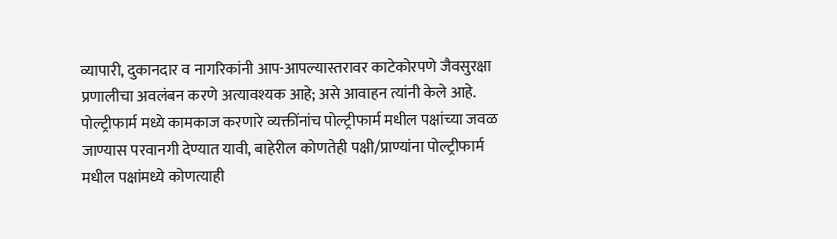व्यापारी, दुकानदार व नागरिकांनी आप-आपल्यास्तरावर काटेकोरपणे जैवसुरक्षा प्रणालीचा अवलंबन करणे अत्यावश्यक आहे; असे आवाहन त्यांनी केले आहे.
पोल्ट्रीफार्म मध्ये कामकाज करणारे व्यक्तींनांच पोल्ट्रीफार्म मधील पक्षांच्या जवळ जाण्यास परवानगी देण्यात यावी, बाहेरील कोणतेही पक्षी/प्राण्यांना पोल्ट्रीफार्म मधील पक्षांमध्ये कोणत्याही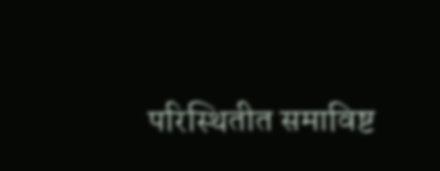परिस्थितीत समाविष्ट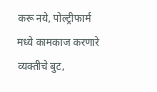करू नये, पोल्ट्रीफार्म मध्ये कामकाज करणारे व्यक्तीचे बुट,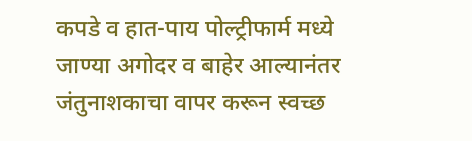कपडे व हात-पाय पोल्ट्रीफार्म मध्ये जाण्या अगोदर व बाहेर आल्यानंतर जंतुनाशकाचा वापर करून स्वच्छ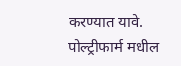करण्यात यावे. पोल्ट्रीफार्म मधील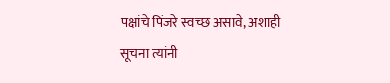पक्षांचे पिंजरे स्वच्छ असावे, अशाही सूचना त्यांनी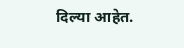दिल्या आहेत.